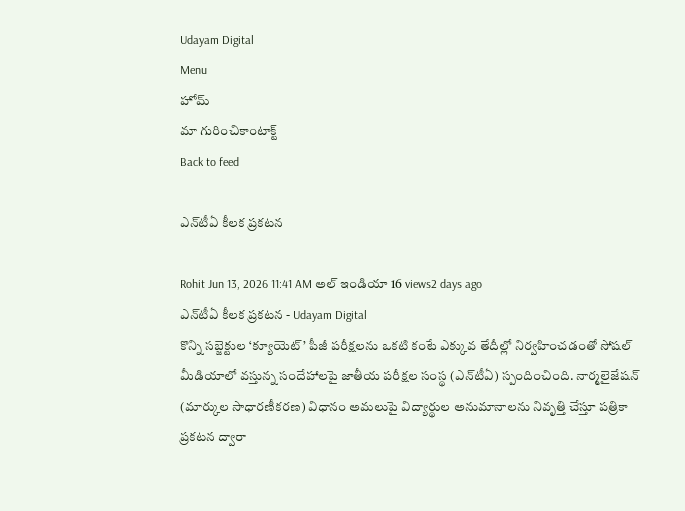Udayam Digital
Menu
హోమ్
మా గురించికాంటాక్ట్
Back to feed

ఎన్‌టీఏ కీలక ప్రకటన

Rohit Jun 13, 2026 11:41 AM అల్ ఇండియా 16 views2 days ago
ఎన్‌టీఏ కీలక ప్రకటన - Udayam Digital
కొన్ని సబ్జెక్టుల ‘క్యూయెట్’ పీజీ పరీక్షలను ఒకటి కంటే ఎక్కువ తేదీల్లో నిర్వహించడంతో సోషల్ మీడియాలో వస్తున్న సందేహాలపై జాతీయ పరీక్షల సంస్థ (ఎన్‌టీఏ) స్పందించింది. నార్మలైజేషన్ (మార్కుల సాధారణీకరణ) విధానం అమలుపై విద్యార్థుల అనుమానాలను నివృత్తి చేస్తూ పత్రికా ప్రకటన ద్వారా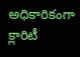అధికారికంగా క్లారిటీ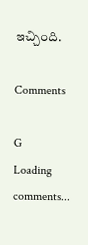ఇచ్చింది.

Comments

G
Loading comments...